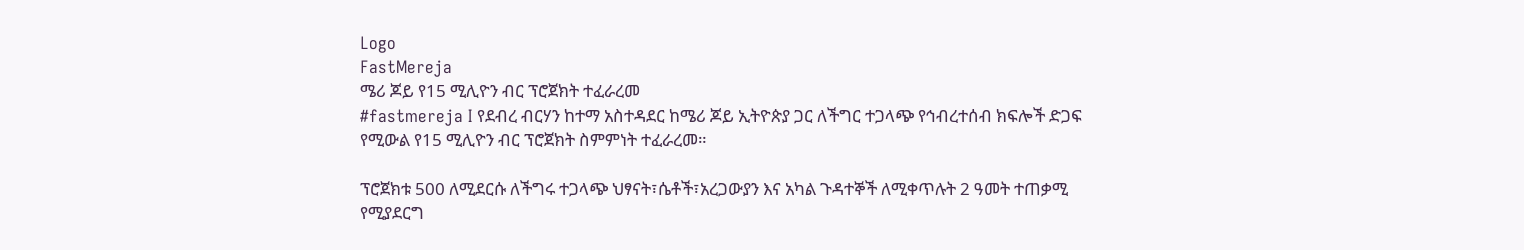Logo
FastMereja
ሜሪ ጆይ የ15 ሚሊዮን ብር ፕሮጀክት ተፈራረመ
#fastmereja I የደብረ ብርሃን ከተማ አስተዳደር ከሜሪ ጆይ ኢትዮጵያ ጋር ለችግር ተጋላጭ የኅብረተሰብ ክፍሎች ድጋፍ የሚውል የ15 ሚሊዮን ብር ፕሮጀክት ስምምነት ተፈራረመ።

ፕሮጀክቱ 500 ለሚደርሱ ለችግሩ ተጋላጭ ህፃናት፣ሴቶች፣አረጋውያን እና አካል ጉዳተኞች ለሚቀጥሉት 2 ዓመት ተጠቃሚ የሚያደርግ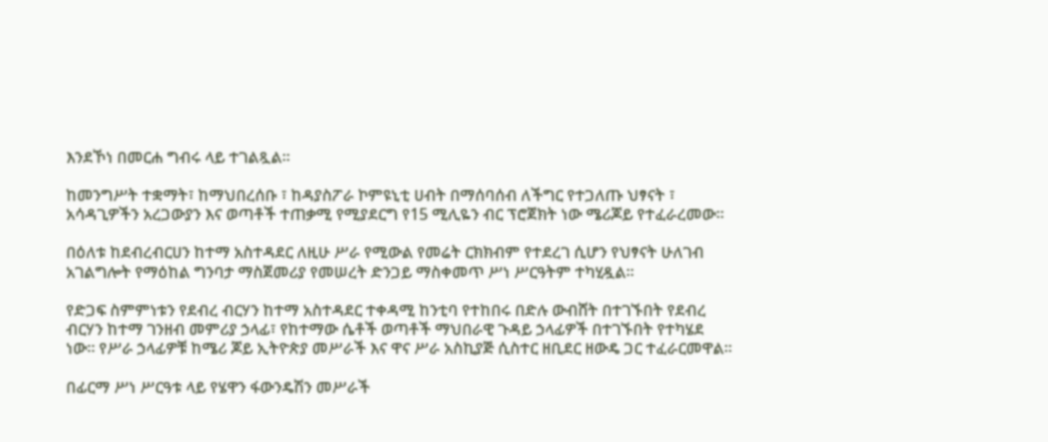እንደኾነ በመርሐ ግብሩ ላይ ተገልጿል።

ከመንግሥት ተቋማት፣ ከማህበረሰቡ ፣ ከዳያስፖራ ኮምዩኒቲ ሀብት በማሰባሰብ ለችግር የተጋለጡ ህፃናት ፣ አሳዳጊዎችን አረጋውያን እና ወጣቶች ተጠቃሚ የሚያደርግ የ15 ሚሊዬን ብር ፕሮጀክት ነው ሜሪጆይ የተፈራረመው።

በዕለቱ ከደብረብርሀን ከተማ አስተዳደር ለዚሁ ሥራ የሚውል የመሬት ርክክብም የተደረገ ሲሆን የህፃናት ሁለገብ አገልግሎት የማዕከል ግንባታ ማስጀመሪያ የመሠረት ድንጋይ ማስቀመጥ ሥነ ሥርዓትም ተካሂዷል።

የድጋፍ ስምምነቱን የደብረ ብርሃን ከተማ አስተዳደር ተቀዳሚ ከንቲባ የተከበሩ በድሉ ውብሸት በተገኙበት የደብረ ብርሃን ከተማ ገንዘብ መምሪያ ኃላፊ፣ የከተማው ሴቶች ወጣቶች ማህበራዊ ጉዳይ ኃላፊዎች በተገኙበት የተካሄደ ነው። የሥራ ኃላፊዎቹ ከሜሪ ጆይ ኢትዮጵያ መሥራች እና ዋና ሥራ አስኪያጅ ሲስተር ዘቢደር ዘውዴ ጋር ተፈራርመዋል።

በፊርማ ሥነ ሥርዓቱ ላይ የሄዋን ፋውንዴሽን መሥራች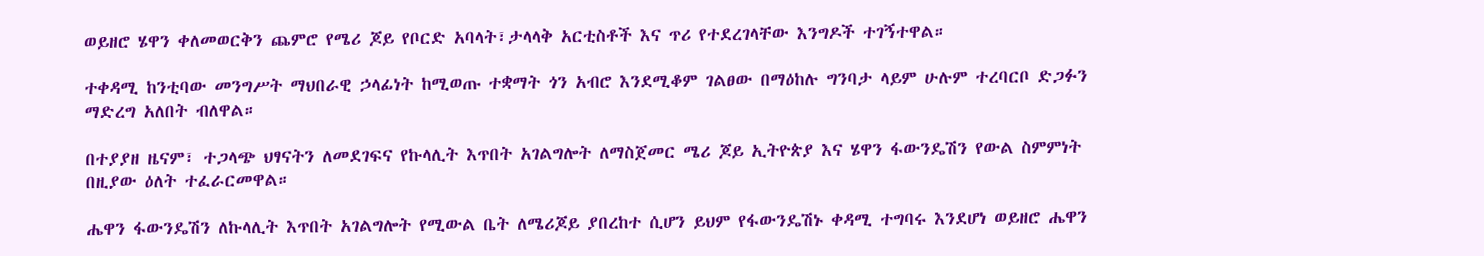ወይዘሮ ሄዋን ቀለመወርቅን ጨምሮ የሜሪ ጆይ የቦርድ አባላት፣ታላላቅ አርቲስቶች እና ጥሪ የተደረገላቸው እንግዶች ተገኝተዋል።

ተቀዳሚ ከንቲባው መንግሥት ማህበራዊ ኃላፊነት ከሚወጡ ተቋማት ጎን አብሮ እንደሚቆም ገልፀው በማዕከሉ ግንባታ ላይም ሁሉም ተረባርቦ ድጋፉን ማድረግ አለበት ብለዋል።

በተያያዘ ዜናም፣ ተጋላጭ ህፃናትን ለመደገፍና የኩላሊት እጥበት አገልግሎት ለማስጀመር ሜሪ ጆይ ኢትዮጵያ እና ሄዋን ፋውንዴሽን የውል ስምምነት በዚያው ዕለት ተፈራርመዋል።

ሔዋን ፋውንዴሽን ለኩላሊት እጥበት አገልግሎት የሚውል ቤት ለሜሪጆይ ያበረከተ ሲሆን ይህም የፋውንዴሽኑ ቀዳሚ ተግባሩ እንደሆነ ወይዘሮ ሔዋን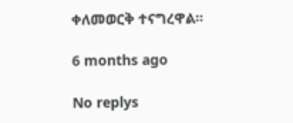ቀለመወርቅ ተናግረዋል።

6 months ago

No replys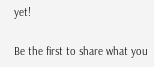yet!

Be the first to share what you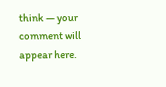think — your comment will appear here.